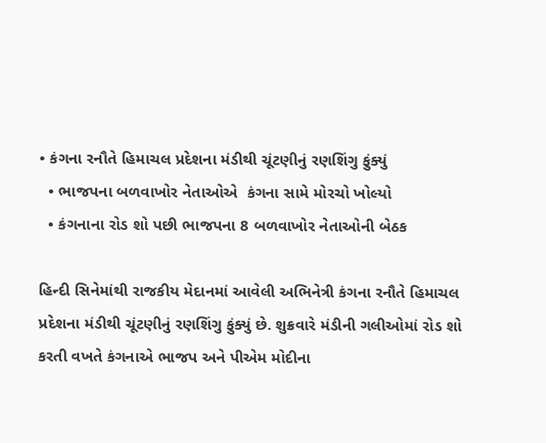• કંગના રનૌતે હિમાચલ પ્રદેશના મંડીથી ચૂંટણીનું રણશિંગુ ફુંક્યું
  • ભાજપના બળવાખોર નેતાઓએ  કંગના સામે મોરચો ખોલ્યો
  • કંગનાના રોડ શો પછી ભાજપના 8 બળવાખોર નેતાઓની બેઠક

હિન્દી સિનેમાંથી રાજકીય મેદાનમાં આવેલી અભિનેત્રી કંગના રનૌતે હિમાચલ પ્રદેશના મંડીથી ચૂંટણીનું રણશિંગુ ફુંક્યું છે. શુક્રવારે મંડીની ગલીઓમાં રોડ શો કરતી વખતે કંગનાએ ભાજપ અને પીએમ મોદીના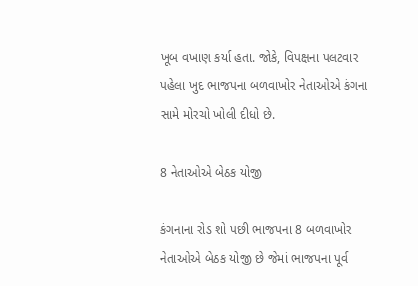ખૂબ વખાણ કર્યા હતા. જોકે, વિપક્ષના પલટવાર પહેલા ખુદ ભાજપના બળવાખોર નેતાઓએ કંગના સામે મોરચો ખોલી દીધો છે.

8 નેતાઓએ બેઠક યોજી

કંગનાના રોડ શો પછી ભાજપના 8 બળવાખોર નેતાઓએ બેઠક યોજી છે જેમાં ભાજપના પૂર્વ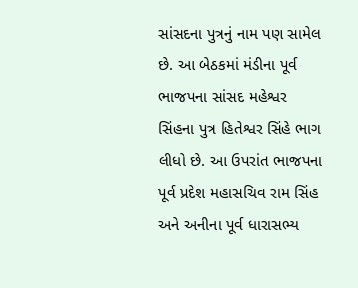સાંસદના પુત્રનું નામ પણ સામેલ છે. આ બેઠકમાં મંડીના પૂર્વ ભાજપના સાંસદ મહેશ્વર સિંહના પુત્ર હિતેશ્વર સિંહે ભાગ લીધો છે. આ ઉપરાંત ભાજપના પૂર્વ પ્રદેશ મહાસચિવ રામ સિંહ અને અનીના પૂર્વ ધારાસભ્ય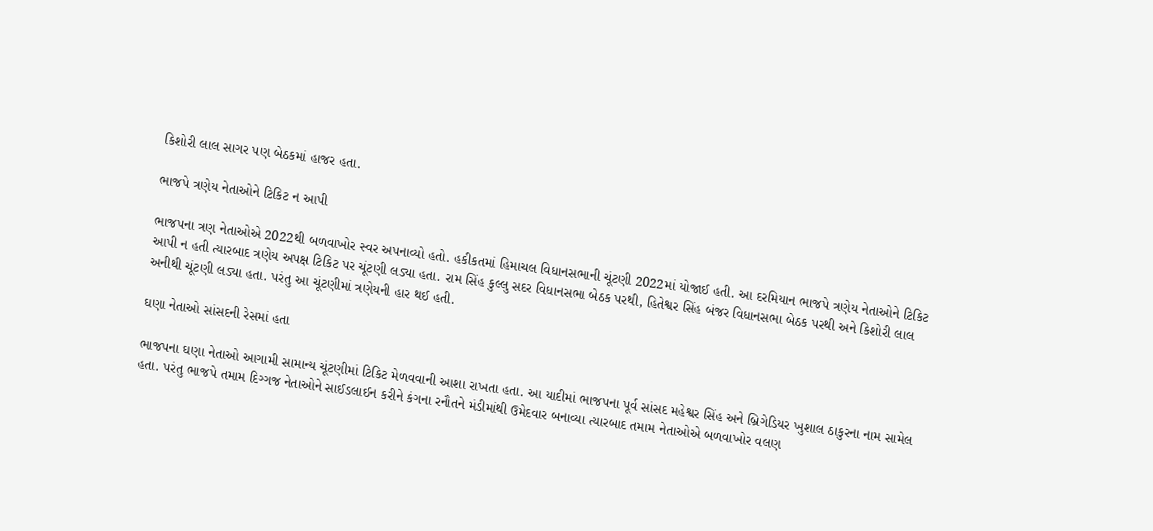કિશોરી લાલ સાગર પણ બેઠકમાં હાજર હતા.

ભાજપે ત્રણેય નેતાઓને ટિકિટ ન આપી

ભાજપના ત્રણ નેતાઓએ 2022થી બળવાખોર સ્વર અપનાવ્યો હતો. હકીકતમાં હિમાચલ વિધાનસભાની ચૂંટણી 2022માં યોજાઈ હતી. આ દરમિયાન ભાજપે ત્રણેય નેતાઓને ટિકિટ આપી ન હતી ત્યારબાદ ત્રણેય અપક્ષ ટિકિટ પર ચૂંટણી લડ્યા હતા. રામ સિંહ કુલ્લુ સદર વિધાનસભા બેઠક પરથી, હિતેશ્વર સિંહ બંજર વિધાનસભા બેઠક પરથી અને કિશોરી લાલ અનીથી ચૂંટણી લડ્યા હતા. પરંતુ આ ચૂંટણીમાં ત્રણેયની હાર થઈ હતી.

ઘણા નેતાઓ સાંસદની રેસમાં હતા

ભાજપના ઘણા નેતાઓ આગામી સામાન્ય ચૂંટણીમાં ટિકિટ મેળવવાની આશા રાખતા હતા. આ યાદીમાં ભાજપના પૂર્વ સાંસદ મહેશ્વર સિંહ અને બ્રિગેડિયર ખુશાલ ઠાકુરના નામ સામેલ હતા. પરંતુ ભાજપે તમામ દિગ્ગજ નેતાઓને સાઈડલાઈન કરીને કંગના રનૌતને મંડીમાંથી ઉમેદવાર બનાવ્યા ત્યારબાદ તમામ નેતાઓએ બળવાખોર વલણ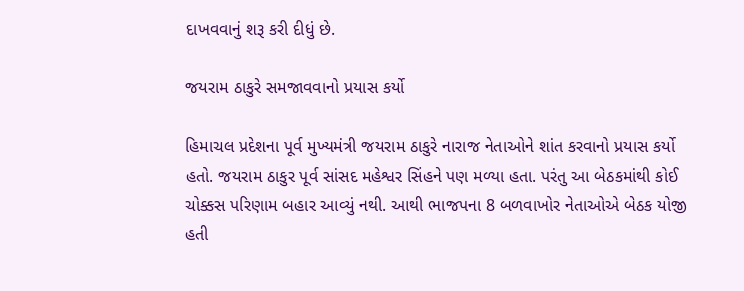દાખવવાનું શરૂ કરી દીધું છે.

જયરામ ઠાકુરે સમજાવવાનો પ્રયાસ કર્યો

હિમાચલ પ્રદેશના પૂર્વ મુખ્યમંત્રી જયરામ ઠાકુરે નારાજ નેતાઓને શાંત કરવાનો પ્રયાસ કર્યો હતો. જયરામ ઠાકુર પૂર્વ સાંસદ મહેશ્વર સિંહને પણ મળ્યા હતા. પરંતુ આ બેઠકમાંથી કોઈ ચોક્કસ પરિણામ બહાર આવ્યું નથી. આથી ભાજપના 8 બળવાખોર નેતાઓએ બેઠક યોજી હતી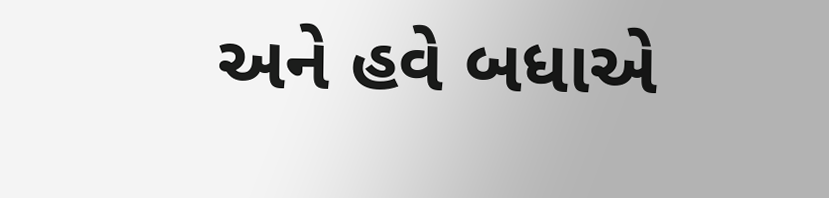અને હવે બધાએ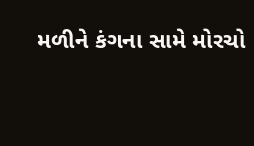મળીને કંગના સામે મોરચો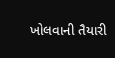ખોલવાની તૈયારી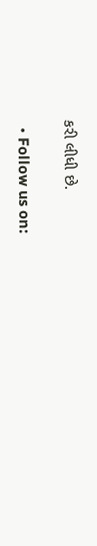કરી લીધી છે.

  • Follow us on: